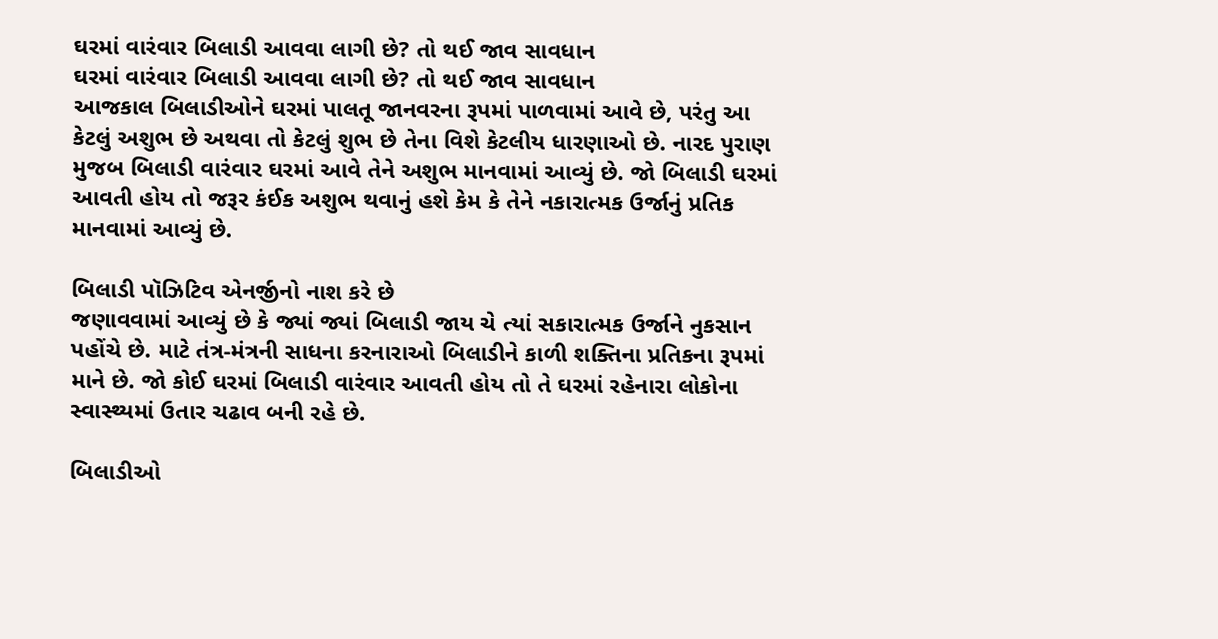ઘરમાં વારંવાર બિલાડી આવવા લાગી છે? તો થઈ જાવ સાવધાન
ઘરમાં વારંવાર બિલાડી આવવા લાગી છે? તો થઈ જાવ સાવધાન
આજકાલ બિલાડીઓને ઘરમાં પાલતૂ જાનવરના રૂપમાં પાળવામાં આવે છે, પરંતુ આ કેટલું અશુભ છે અથવા તો કેટલું શુભ છે તેના વિશે કેટલીય ધારણાઓ છે. નારદ પુરાણ મુજબ બિલાડી વારંવાર ઘરમાં આવે તેને અશુભ માનવામાં આવ્યું છે. જો બિલાડી ઘરમાં આવતી હોય તો જરૂર કંઈક અશુભ થવાનું હશે કેમ કે તેને નકારાત્મક ઉર્જાનું પ્રતિક માનવામાં આવ્યું છે.

બિલાડી પૉઝિટિવ એનર્જીનો નાશ કરે છે
જણાવવામાં આવ્યું છે કે જ્યાં જ્યાં બિલાડી જાય ચે ત્યાં સકારાત્મક ઉર્જાને નુકસાન પહોંચે છે. માટે તંત્ર-મંત્રની સાધના કરનારાઓ બિલાડીને કાળી શક્તિના પ્રતિકના રૂપમાં માને છે. જો કોઈ ઘરમાં બિલાડી વારંવાર આવતી હોય તો તે ઘરમાં રહેનારા લોકોના સ્વાસ્થ્યમાં ઉતાર ચઢાવ બની રહે છે.

બિલાડીઓ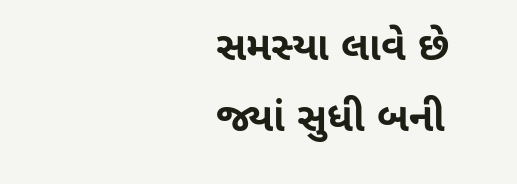સમસ્યા લાવે છે
જ્યાં સુધી બની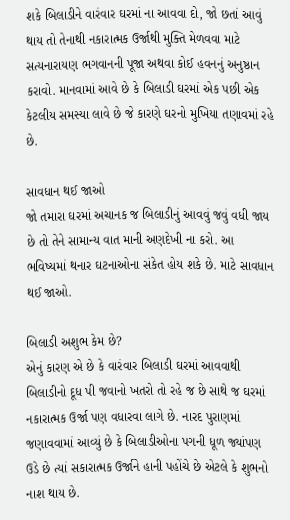શકે બિલાડીને વારંવાર ઘરમાં ના આવવા દો, જો છતાં આવું થાય તો તેનાથી નકારાત્મક ઉર્જાથી મુક્તિ મેળવવા માટે સત્યનારાયણ ભગવાનની પૂજા અથવા કોઈ હવનનું અનુષ્ઠાન કરાવો. માનવામાં આવે છે કે બિલાડી ઘરમાં એક પછી એક કેટલીય સમસ્યા લાવે છે જે કારણે ઘરનો મુખિયા તણાવમાં રહે છે.

સાવધાન થઈ જાઓ
જો તમારા ઘરમાં અચાનક જ બિલાડીનું આવવું જવું વધી જાય છે તો તેને સામાન્ય વાત માની અણદેખી ના કરો. આ ભવિષ્યમાં થનાર ઘટનાઓના સંકેત હોય શકે છે. માટે સાવધાન થઈ જાઓ.

બિલાડી અશુભ કેમ છે?
એનું કારણ એ છે કે વારંવાર બિલાડી ઘરમાં આવવાથી બિલાડીનો દૂધ પી જવાનો ખતરો તો રહે જ છે સાથે જ ઘરમાં નકારાત્મક ઉર્જા પણ વધારવા લાગે છે. નારદ પુરાણમાં જણાવવામાં આવ્યું છે કે બિલાડીઓના પગની ધૂળ જ્યાંપણ ઉડે છે ત્યાં સકારાત્મક ઉર્જાને હાની પહોંચે છે એટલે કે શુભનો નાશ થાય છે.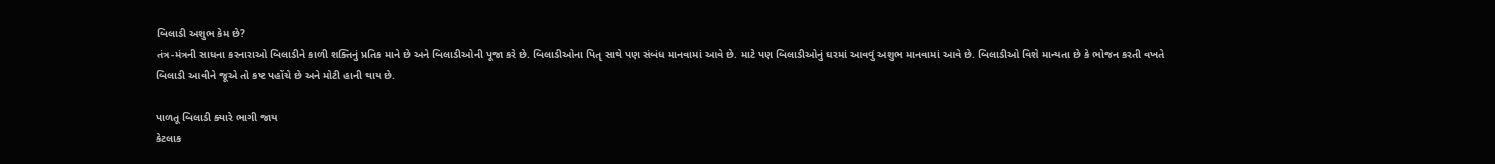બિલાડી અશુભ કેમ છે?
તંત્ર-મંત્રની સાધના કરનારાઓ બિલાડીને કાળી શક્તિનું પ્રતિક માને છે અને બિલાડીઓની પૂજા કરે છે. બિલાડીઓના પિતૃ સાથે પણ સંબંધ માનવામાં આવે છે. માટે પણ બિલાડીઓનું ઘરમાં આવવું અશુભ માનવામાં આવે છે. બિલાડીઓ વિશે માન્યતા છે કે ભોજન કરતી વખતે બિલાડી આવીને જૂએ તો કષ્ટ પહોંચે છે અને મોટી હાની થાય છે.

પાળતૂ બિલાડી ક્યારે ભાગી જાય
કેટલાક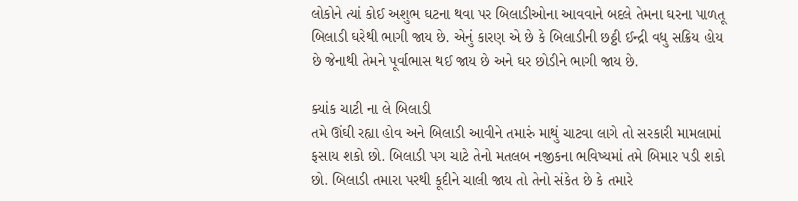લોકોને ત્યાં કોઈ અશુભ ઘટના થવા પર બિલાડીઓના આવવાને બદલે તેમના ઘરના પાળતૂ બિલાડી ઘરેથી ભાગી જાય છે. એનું કારણ એ છે કે બિલાડીની છઠ્ઠી ઈન્દ્રી વધુ સક્રિય હોય છે જેનાથી તેમને પૂર્વાભાસ થઈ જાય છે અને ઘર છોડીને ભાગી જાય છે.

ક્યાંક ચાટી ના લે બિલાડી
તમે ઊંઘી રહ્યા હોવ અને બિલાડી આવીને તમારું માથું ચાટવા લાગે તો સરકારી મામલામાં ફસાય શકો છો. બિલાડી પગ ચાટે તેનો મતલબ નજીકના ભવિષ્યમાં તમે બિમાર પડી શકો છો. બિલાડી તમારા પરથી કૂદીને ચાલી જાય તો તેનો સંકેત છે કે તમારે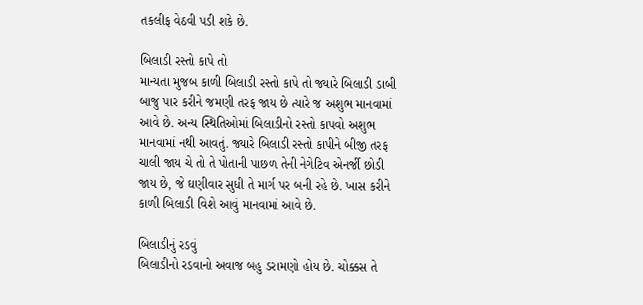તકલીફ વેઠવી પડી શકે છે.

બિલાડી રસ્તો કાપે તો
માન્યતા મુજબ કાળી બિલાડી રસ્તો કાપે તો જ્યારે બિલાડી ડાબી બાજુ પાર કરીને જમણી તરફ જાય છે ત્યારે જ અશુભ માનવામાં આવે છે. અન્ય સ્થિતિઓમાં બિલાડીનો રસ્તો કાપવો અશુભ માનવામાં નથી આવતું. જ્યારે બિલાડી રસ્તો કાપીને બીજી તરફ ચાલી જાય ચે તો તે પોતાની પાછળ તેની નેગેટિવ એનર્જી છોડી જાય છે, જે ઘણીવાર સુધી તે માર્ગ પર બની રહે છે. ખાસ કરીને કાળી બિલાડી વિશે આવું માનવામાં આવે છે.

બિલાડીનું રડવું
બિલાડીનો રડવાનો અવાજ બહુ ડરામણો હોય છે. ચોક્કસ તે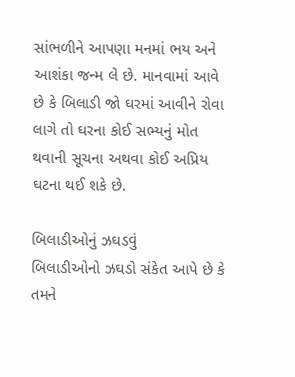સાંભળીને આપણા મનમાં ભય અને આશંકા જન્મ લે છે. માનવામાં આવે છે કે બિલાડી જો ઘરમાં આવીને રોવા લાગે તો ઘરના કોઈ સભ્યનું મોત થવાની સૂચના અથવા કોઈ અપ્રિય ઘટના થઈ શકે છે.

બિલાડીઓનું ઝઘડવું
બિલાડીઓનો ઝઘડો સંકેત આપે છે કે તમને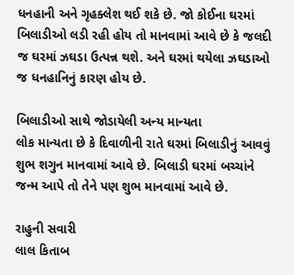ધનહાની અને ગૃહક્લેશ થઈ શકે છે. જો કોઈના ઘરમાં બિલાડીઓ લડી રહી હોય તો માનવામાં આવે છે કે જલદી જ ઘરમાં ઝઘડા ઉત્પન્ન થશે. અને ઘરમાં થયેલા ઝઘડાઓ જ ધનહાનિનું કારણ હોય છે.

બિલાડીઓ સાથે જોડાયેલી અન્ય માન્યતા
લોક માન્યતા છે કે દિવાળીની રાતે ઘરમાં બિલાડીનું આવવું શુભ શગુન માનવામાં આવે છે. બિલાડી ઘરમાં બચ્ચાંને જન્મ આપે તો તેને પણ શુભ માનવામાં આવે છે.

રાહુની સવારી
લાલ કિતાબ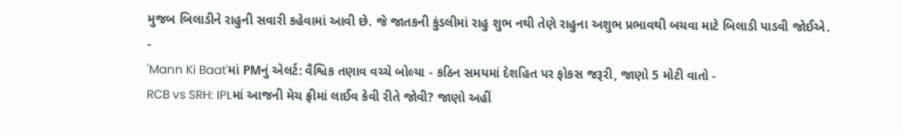મુજબ બિલાડીને રાહુની સવારી કહેવામાં આવી છે. જે જાતકની કુંડલીમાં રાહુ શુભ નથી તેણે રાહુના અશુભ પ્રભાવથી બચવા માટે બિલાડી પાડવી જોઈએ.
-
'Mann Ki Baat'માં PMનું એલર્ટ: વૈશ્વિક તણાવ વચ્ચે બોલ્યા - કઠિન સમયમાં દેશહિત પર ફોકસ જરૂરી, જાણો 5 મોટી વાતો -
RCB vs SRH: IPLમાં આજની મેચ ફ્રીમાં લાઈવ કેવી રીતે જોવી? જાણો અહીં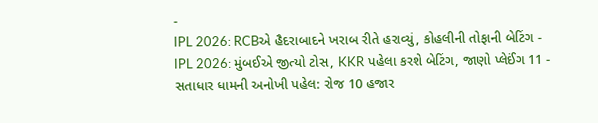-
IPL 2026: RCBએ હૈદરાબાદને ખરાબ રીતે હરાવ્યું, કોહલીની તોફાની બેટિંગ -
IPL 2026: મુંબઈએ જીત્યો ટોસ, KKR પહેલા કરશે બેટિંગ, જાણો પ્લેઈંગ 11 -
સતાધાર ધામની અનોખી પહેલ: રોજ 10 હજાર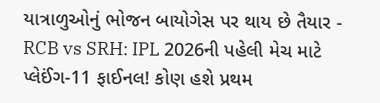યાત્રાળુઓનું ભોજન બાયોગેસ પર થાય છે તૈયાર -
RCB vs SRH: IPL 2026ની પહેલી મેચ માટે પ્લેઈંગ-11 ફાઈનલ! કોણ હશે પ્રથમ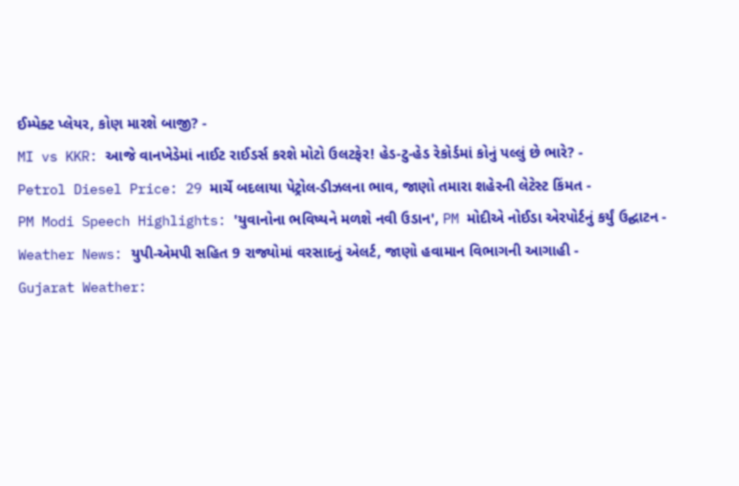ઈમ્પેક્ટ પ્લેયર, કોણ મારશે બાજી? -
MI vs KKR: આજે વાનખેડેમાં નાઈટ રાઈડર્સ કરશે મોટો ઉલટફેર! હેડ-ટુ-હેડ રેકોર્ડમાં કોનું પલ્લું છે ભારે? -
Petrol Diesel Price: 29 માર્ચે બદલાયા પેટ્રોલ-ડીઝલના ભાવ, જાણો તમારા શહેરની લેટેસ્ટ કિંમત -
PM Modi Speech Highlights: 'યુવાનોના ભવિષ્યને મળશે નવી ઉડાન', PM મોદીએ નોઈડા એરપોર્ટનું કર્યું ઉદ્ઘાટન -
Weather News: યુપી-એમપી સહિત 9 રાજ્યોમાં વરસાદનું એલર્ટ, જાણો હવામાન વિભાગની આગાહી -
Gujarat Weather: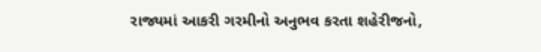રાજ્યમાં આકરી ગરમીનો અનુભવ કરતા શહેરીજનો,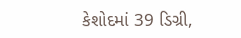કેશોદમાં 39 ડિગ્રી,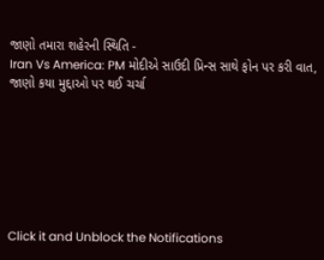જાણો તમારા શહેરની સ્થિતિ -
Iran Vs America: PM મોદીએ સાઉદી પ્રિન્સ સાથે ફોન પર કરી વાત, જાણો કયા મુદ્દાઓ પર થઈ ચર્ચા







Click it and Unblock the Notifications